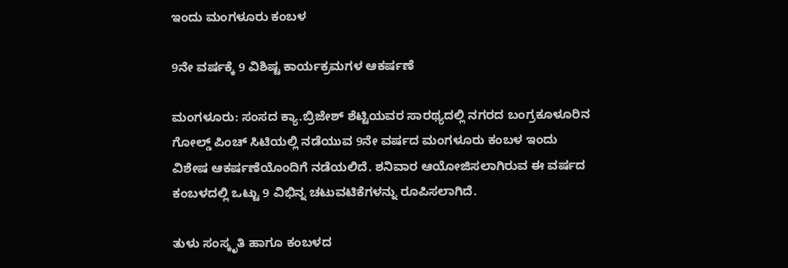ಇಂದು ಮಂಗಳೂರು ಕಂಬಳ

9ನೇ ವರ್ಷಕ್ಕೆ 9 ವಿಶಿಷ್ಟ ಕಾರ್ಯಕ್ರಮಗಳ ಆಕರ್ಷಣೆ

ಮಂಗಳೂರು: ಸಂಸದ ಕ್ಯಾ.ಬ್ರಿಜೇಶ್ ಶೆಟ್ಟಿಯವರ ಸಾರಥ್ಯದಲ್ಲಿ ನಗರದ ಬಂಗ್ರಕೂಳೂರಿನ ಗೋಲ್ಡ್ ಪಿಂಚ್ ಸಿಟಿಯಲ್ಲಿ ನಡೆಯುವ 9ನೇ ವರ್ಷದ ಮಂಗಳೂರು ಕಂಬಳ ಇಂದು ವಿಶೇಷ ಆಕರ್ಷಣೆಯೊಂದಿಗೆ ನಡೆಯಲಿದೆ. ಶನಿವಾರ ಆಯೋಜಿಸಲಾಗಿರುವ ಈ ವರ್ಷದ ಕಂಬಳದಲ್ಲಿ ಒಟ್ಟು 9 ವಿಭಿನ್ನ ಚಟುವಟಿಕೆಗಳನ್ನು ರೂಪಿಸಲಾಗಿದೆ.

ತುಳು ಸಂಸ್ಕೃತಿ ಹಾಗೂ ಕಂಬಳದ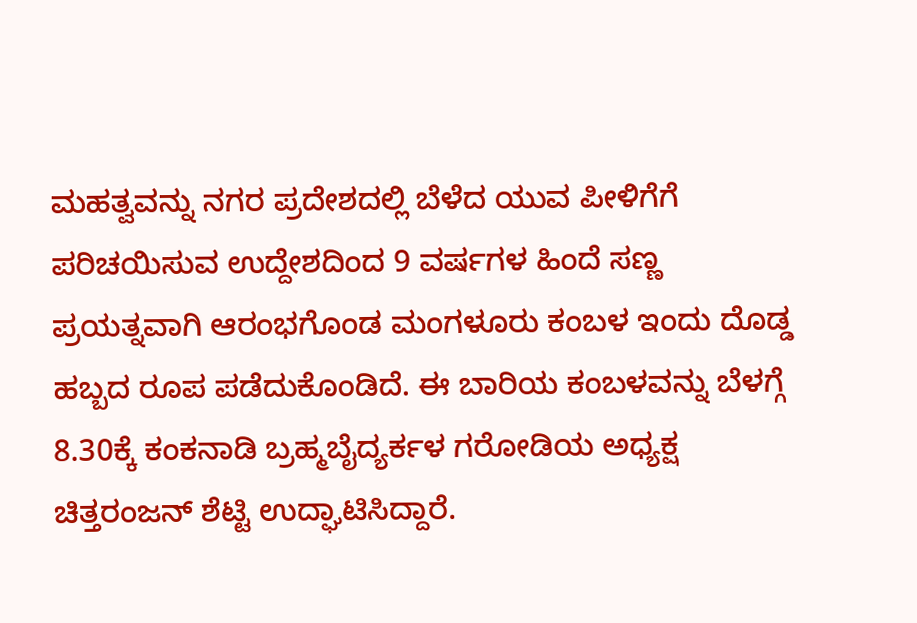ಮಹತ್ವವನ್ನು ನಗರ ಪ್ರದೇಶದಲ್ಲಿ ಬೆಳೆದ ಯುವ ಪೀಳಿಗೆಗೆ ಪರಿಚಯಿಸುವ ಉದ್ದೇಶದಿಂದ 9 ವರ್ಷಗಳ ಹಿಂದೆ ಸಣ್ಣ ಪ್ರಯತ್ನವಾಗಿ ಆರಂಭಗೊಂಡ ಮಂಗಳೂರು ಕಂಬಳ ಇಂದು ದೊಡ್ಡ ಹಬ್ಬದ ರೂಪ ಪಡೆದುಕೊಂಡಿದೆ. ಈ ಬಾರಿಯ ಕಂಬಳವನ್ನು ಬೆಳಗ್ಗೆ 8.30ಕ್ಕೆ ಕಂಕನಾಡಿ ಬ್ರಹ್ಮಬೈದ್ಯರ್ಕಳ ಗರೋಡಿಯ ಅಧ್ಯಕ್ಷ ಚಿತ್ತರಂಜನ್ ಶೆಟ್ಟಿ ಉದ್ಘಾಟಿಸಿದ್ದಾರೆ.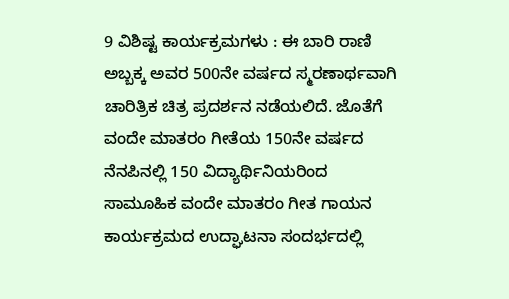9 ವಿಶಿಷ್ಟ ಕಾರ್ಯಕ್ರಮಗಳು : ಈ ಬಾರಿ ರಾಣಿ ಅಬ್ಬಕ್ಕ ಅವರ 500ನೇ ವರ್ಷದ ಸ್ಮರಣಾರ್ಥವಾಗಿ ಚಾರಿತ್ರಿಕ ಚಿತ್ರ ಪ್ರದರ್ಶನ ನಡೆಯಲಿದೆ. ಜೊತೆಗೆ ವಂದೇ ಮಾತರಂ ಗೀತೆಯ 150ನೇ ವರ್ಷದ ನೆನಪಿನಲ್ಲಿ 150 ವಿದ್ಯಾರ್ಥಿನಿಯರಿಂದ ಸಾಮೂಹಿಕ ವಂದೇ ಮಾತರಂ ಗೀತ ಗಾಯನ ಕಾರ್ಯಕ್ರಮದ ಉದ್ಘಾಟನಾ ಸಂದರ್ಭದಲ್ಲಿ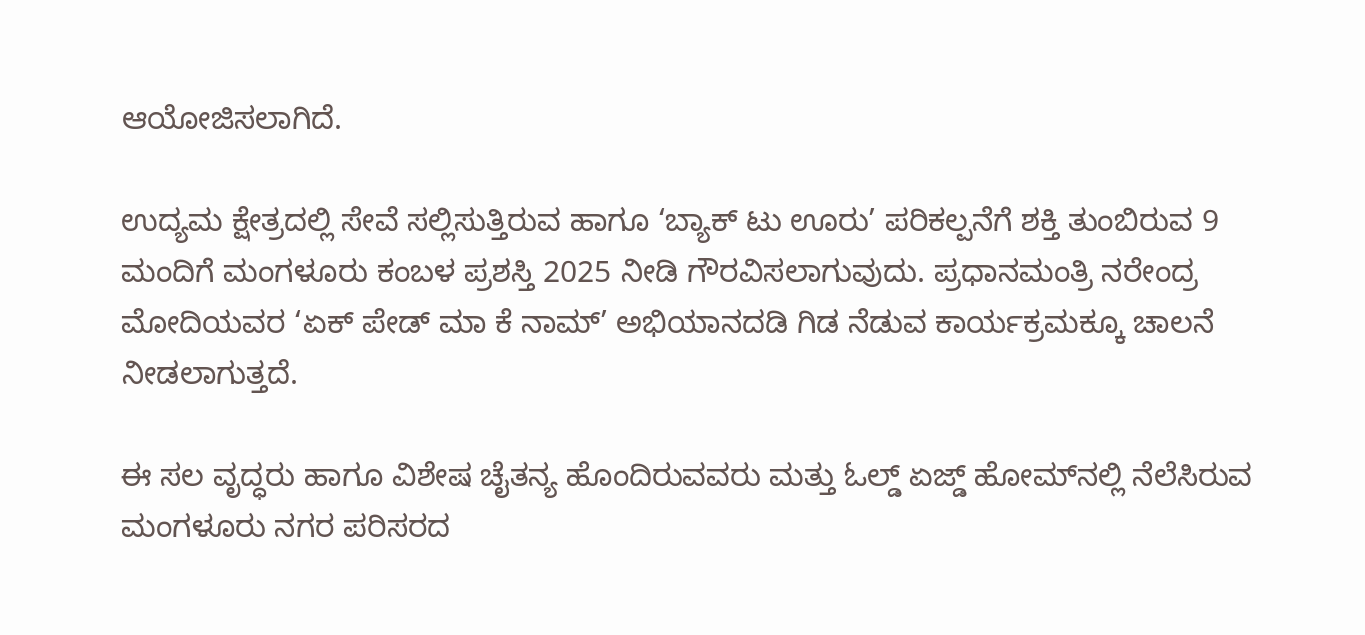ಆಯೋಜಿಸಲಾಗಿದೆ.

ಉದ್ಯಮ ಕ್ಷೇತ್ರದಲ್ಲಿ ಸೇವೆ ಸಲ್ಲಿಸುತ್ತಿರುವ ಹಾಗೂ ‘ಬ್ಯಾಕ್ ಟು ಊರು’ ಪರಿಕಲ್ಪನೆಗೆ ಶಕ್ತಿ ತುಂಬಿರುವ 9 ಮಂದಿಗೆ ಮಂಗಳೂರು ಕಂಬಳ ಪ್ರಶಸ್ತಿ 2025 ನೀಡಿ ಗೌರವಿಸಲಾಗುವುದು. ಪ್ರಧಾನಮಂತ್ರಿ ನರೇಂದ್ರ ಮೋದಿಯವರ ‘ಏಕ್ ಪೇಡ್ ಮಾ ಕೆ ನಾಮ್’ ಅಭಿಯಾನದಡಿ ಗಿಡ ನೆಡುವ ಕಾರ್ಯಕ್ರಮಕ್ಕೂ ಚಾಲನೆ ನೀಡಲಾಗುತ್ತದೆ.

ಈ ಸಲ ವೃದ್ಧರು ಹಾಗೂ ವಿಶೇಷ ಚೈತನ್ಯ ಹೊಂದಿರುವವರು ಮತ್ತು ಓಲ್ಡ್ ಏಜ್ಡ್ ಹೋಮ್‌ನಲ್ಲಿ ನೆಲೆಸಿರುವ ಮಂಗಳೂರು ನಗರ ಪರಿಸರದ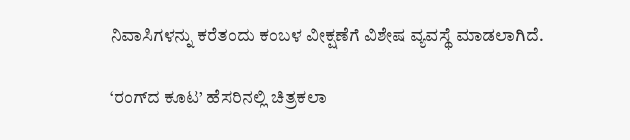ನಿವಾಸಿಗಳನ್ನು ಕರೆತಂದು ಕಂಬಳ ವೀಕ್ಷಣೆಗೆ ವಿಶೇಷ ವ್ಯವಸ್ಥೆ ಮಾಡಲಾಗಿದೆ.

‘ರಂಗ್‌ದ ಕೂಟ’ ಹೆಸರಿನಲ್ಲಿ ಚಿತ್ರಕಲಾ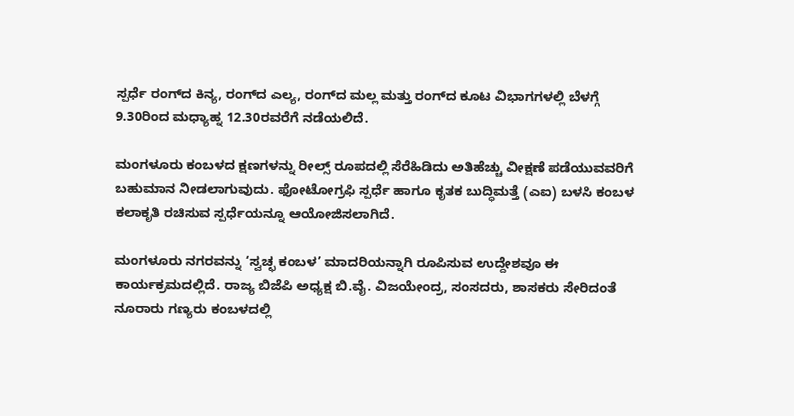ಸ್ಪರ್ಧೆ ರಂಗ್‌ದ ಕಿನ್ಯ, ರಂಗ್‌ದ ಎಲ್ಯ, ರಂಗ್‌ದ ಮಲ್ಲ ಮತ್ತು ರಂಗ್‌ದ ಕೂಟ ವಿಭಾಗಗಳಲ್ಲಿ ಬೆಳಗ್ಗೆ 9.30ರಿಂದ ಮಧ್ಯಾಹ್ನ 12.30ರವರೆಗೆ ನಡೆಯಲಿದೆ.

ಮಂಗಳೂರು ಕಂಬಳದ ಕ್ಷಣಗಳನ್ನು ರೀಲ್ಸ್ ರೂಪದಲ್ಲಿ ಸೆರೆಹಿಡಿದು ಅತಿಹೆಚ್ಚು ವೀಕ್ಷಣೆ ಪಡೆಯುವವರಿಗೆ ಬಹುಮಾನ ನೀಡಲಾಗುವುದು. ಫೋಟೋಗ್ರಫಿ ಸ್ಪರ್ಧೆ ಹಾಗೂ ಕೃತಕ ಬುದ್ಧಿಮತ್ತೆ (ಎಐ) ಬಳಸಿ ಕಂಬಳ ಕಲಾಕೃತಿ ರಚಿಸುವ ಸ್ಪರ್ಧೆಯನ್ನೂ ಆಯೋಜಿಸಲಾಗಿದೆ.

ಮಂಗಳೂರು ನಗರವನ್ನು ‘ಸ್ವಚ್ಛ ಕಂಬಳ’ ಮಾದರಿಯನ್ನಾಗಿ ರೂಪಿಸುವ ಉದ್ದೇಶವೂ ಈ ಕಾರ್ಯಕ್ರಮದಲ್ಲಿದೆ. ರಾಜ್ಯ ಬಿಜೆಪಿ ಅಧ್ಯಕ್ಷ ಬಿ.ವೈ. ವಿಜಯೇಂದ್ರ, ಸಂಸದರು, ಶಾಸಕರು ಸೇರಿದಂತೆ ನೂರಾರು ಗಣ್ಯರು ಕಂಬಳದಲ್ಲಿ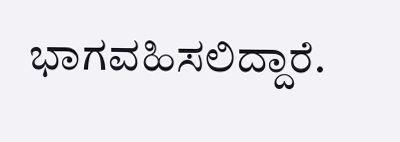ಭಾಗವಹಿಸಲಿದ್ದಾರೆ.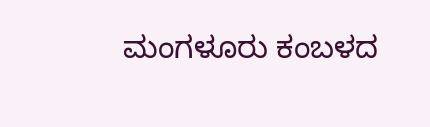ಮಂಗಳೂರು ಕಂಬಳದ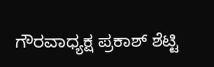ಗೌರವಾಧ್ಯಕ್ಷ ಪ್ರಕಾಶ್ ಶೆಟ್ಟಿ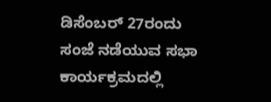ಡಿಸೆಂಬರ್ 27ರಂದು ಸಂಜೆ ನಡೆಯುವ ಸಭಾ ಕಾರ್ಯಕ್ರಮದಲ್ಲಿ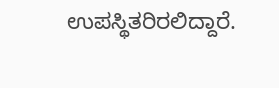ಉಪಸ್ಥಿತರಿರಲಿದ್ದಾರೆ.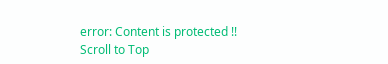error: Content is protected !!
Scroll to Top